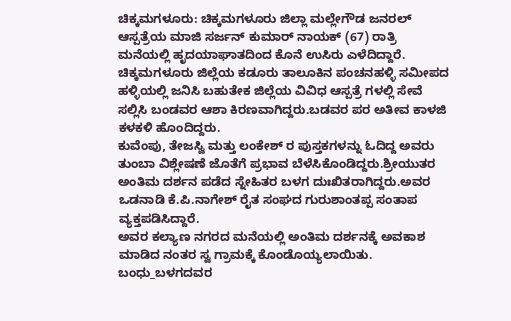ಚಿಕ್ಕಮಗಳೂರು: ಚಿಕ್ಕಮಗಳೂರು ಜಿಲ್ಲಾ ಮಲ್ಲೇಗೌಡ ಜನರಲ್ ಆಸ್ಪತ್ರೆಯ ಮಾಜಿ ಸರ್ಜನ್ ಕುಮಾರ್ ನಾಯಕ್ (67) ರಾತ್ರಿ ಮನೆಯಲ್ಲಿ ಹೃದಯಾಘಾತದಿಂದ ಕೊನೆ ಉಸಿರು ಎಳೆದಿದ್ದಾರೆ.
ಚಿಕ್ಕಮಗಳೂರು ಜಿಲ್ಲೆಯ ಕಡೂರು ತಾಲೂಕಿನ ಪಂಚನಹಳ್ಳಿ ಸಮೀಪದ ಹಳ್ಳಿಯಲ್ಲಿ ಜನಿಸಿ ಬಹುತೇಕ ಜಿಲ್ಲೆಯ ವಿವಿಧ ಆಸ್ಪತ್ರೆ ಗಳಲ್ಲಿ ಸೇವೆ ಸಲ್ಲಿಸಿ ಬಂಡವರ ಆಶಾ ಕಿರಣವಾಗಿದ್ದರು.ಬಡವರ ಪರ ಅತೀವ ಕಾಳಜಿ ಕಳಕಳಿ ಹೊಂದಿದ್ದರು.
ಕುವೆಂಪು, ತೇಜಸ್ವಿ ಮತ್ತು ಲಂಕೇಶ್ ರ ಪುಸ್ತಕಗಳನ್ನು ಓದಿದ್ದ ಅವರು ತುಂಬಾ ವಿಶ್ಲೇಷಣೆ ಜೊತೆಗೆ ಪ್ರಭಾವ ಬೆಳೆಸಿಕೊಂಡಿದ್ದರು.ಶ್ರೀಯುತರ ಅಂತಿಮ ದರ್ಶನ ಪಡೆದ ಸ್ನೇಹಿತರ ಬಳಗ ದುಃಖಿತರಾಗಿದ್ದರು.ಅವರ ಒಡನಾಡಿ ಕೆ.ಪಿ.ನಾಗೇಶ್ ರೈತ ಸಂಘದ ಗುರುಶಾಂತಪ್ಪ ಸಂತಾಪ ವ್ಯಕ್ತಪಡಿಸಿದ್ದಾರೆ.
ಅವರ ಕಲ್ಯಾಣ ನಗರದ ಮನೆಯಲ್ಲಿ ಅಂತಿಮ ದರ್ಶನಕ್ಕೆ ಅವಕಾಶ ಮಾಡಿದ ನಂತರ ಸ್ವ ಗ್ರಾಮಕ್ಕೆ ಕೊಂಡೊಯ್ಯಲಾಯಿತು. ಬಂಧು_ಬಳಗದವರ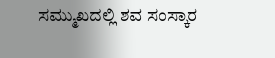ಸಮ್ಮುಖದಲ್ಲಿ ಶವ ಸಂಸ್ಕಾರ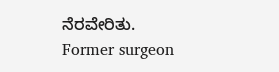ನೆರವೇರಿತು.
Former surgeon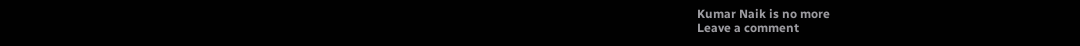Kumar Naik is no more
Leave a comment